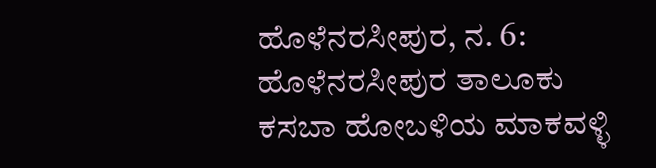ಹೊಳೆನರಸೀಪುರ, ನ. 6: ಹೊಳೆನರಸೀಪುರ ತಾಲೂಕು ಕಸಬಾ ಹೋಬಳಿಯ ಮಾಕವಳ್ಳಿ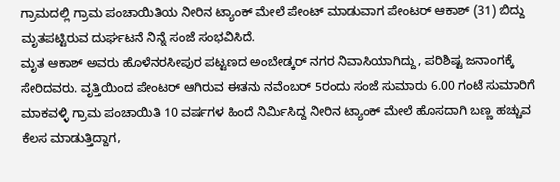ಗ್ರಾಮದಲ್ಲಿ ಗ್ರಾಮ ಪಂಚಾಯಿತಿಯ ನೀರಿನ ಟ್ಯಾಂಕ್ ಮೇಲೆ ಪೇಂಟ್ ಮಾಡುವಾಗ ಪೇಂಟರ್ ಆಕಾಶ್ (31) ಬಿದ್ದು ಮೃತಪಟ್ಟಿರುವ ದುರ್ಘಟನೆ ನಿನ್ನೆ ಸಂಜೆ ಸಂಭವಿಸಿದೆ.
ಮೃತ ಆಕಾಶ್ ಅವರು ಹೊಳೆನರಸೀಪುರ ಪಟ್ಟಣದ ಅಂಬೇಡ್ಕರ್ ನಗರ ನಿವಾಸಿಯಾಗಿದ್ದು, ಪರಿಶಿಷ್ಟ ಜನಾಂಗಕ್ಕೆ ಸೇರಿದವರು. ವೃತ್ತಿಯಿಂದ ಪೇಂಟರ್ ಆಗಿರುವ ಈತನು ನವೆಂಬರ್ 5ರಂದು ಸಂಜೆ ಸುಮಾರು 6.00 ಗಂಟೆ ಸುಮಾರಿಗೆ ಮಾಕವಳ್ಳಿ ಗ್ರಾಮ ಪಂಚಾಯಿತಿ 10 ವರ್ಷಗಳ ಹಿಂದೆ ನಿರ್ಮಿಸಿದ್ದ ನೀರಿನ ಟ್ಯಾಂಕ್ ಮೇಲೆ ಹೊಸದಾಗಿ ಬಣ್ಣ ಹಚ್ಚುವ ಕೆಲಸ ಮಾಡುತ್ತಿದ್ದಾಗ,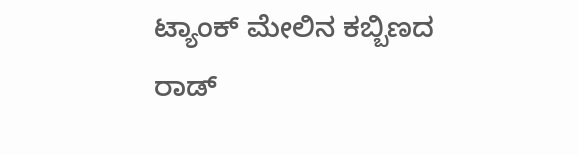ಟ್ಯಾಂಕ್ ಮೇಲಿನ ಕಬ್ಬಿಣದ ರಾಡ್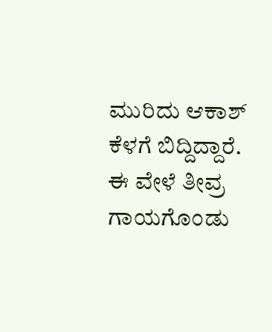ಮುರಿದು ಆಕಾಶ್ ಕೆಳಗೆ ಬಿದ್ದಿದ್ದಾರೆ. ಈ ವೇಳೆ ತೀವ್ರ ಗಾಯಗೊಂಡು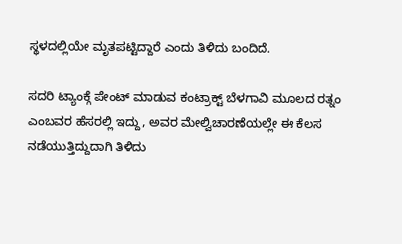ಸ್ಥಳದಲ್ಲಿಯೇ ಮೃತಪಟ್ಟಿದ್ದಾರೆ ಎಂದು ತಿಳಿದು ಬಂದಿದೆ.

ಸದರಿ ಟ್ಯಾಂಕ್ಗೆ ಪೇಂಟ್ ಮಾಡುವ ಕಂಟ್ರಾಕ್ಟ್ ಬೆಳಗಾವಿ ಮೂಲದ ರತ್ನಂ ಎಂಬವರ ಹೆಸರಲ್ಲಿ ಇದ್ದು, ಅವರ ಮೇಲ್ವಿಚಾರಣೆಯಲ್ಲೇ ಈ ಕೆಲಸ ನಡೆಯುತ್ತಿದ್ದುದಾಗಿ ತಿಳಿದು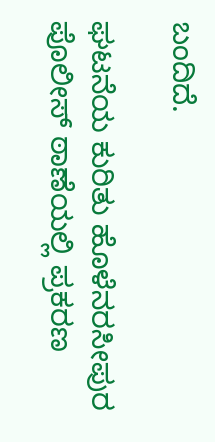ಬಂದಿದೆ.

ಘಟನೆಯ ಕುರಿತು ಹೊಳೆನರಸೀಪುರ ಪೊಲೀಸ್ ಠಾಣೆಯಲ್ಲಿ ಪ್ರಕರಣ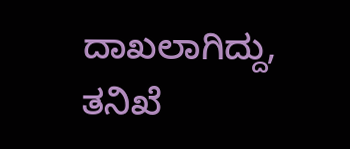ದಾಖಲಾಗಿದ್ದು, ತನಿಖೆ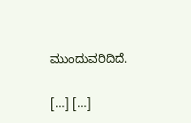ಮುಂದುವರಿದಿದೆ.

[…] […]